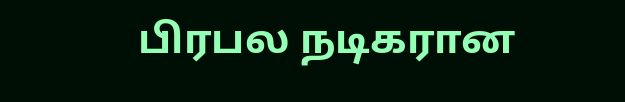பிரபல நடிகரான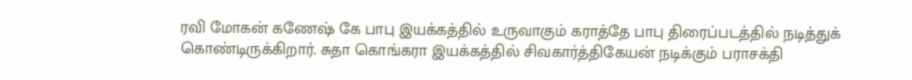ரவி மோகன் கணேஷ் கே பாபு இயக்கத்தில் உருவாகும் கராத்தே பாபு திரைப்படத்தில் நடித்துக் கொண்டிருக்கிறார். சுதா கொங்கரா இயக்கத்தில் சிவகார்த்திகேயன் நடிக்கும் பராசக்தி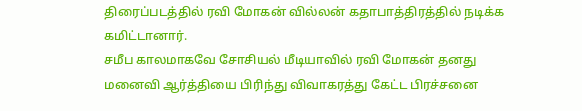திரைப்படத்தில் ரவி மோகன் வில்லன் கதாபாத்திரத்தில் நடிக்க கமிட்டானார்.
சமீப காலமாகவே சோசியல் மீடியாவில் ரவி மோகன் தனது மனைவி ஆர்த்தியை பிரிந்து விவாகரத்து கேட்ட பிரச்சனை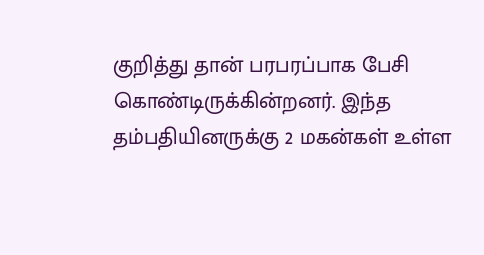குறித்து தான் பரபரப்பாக பேசி கொண்டிருக்கின்றனர். இந்த தம்பதியினருக்கு 2 மகன்கள் உள்ள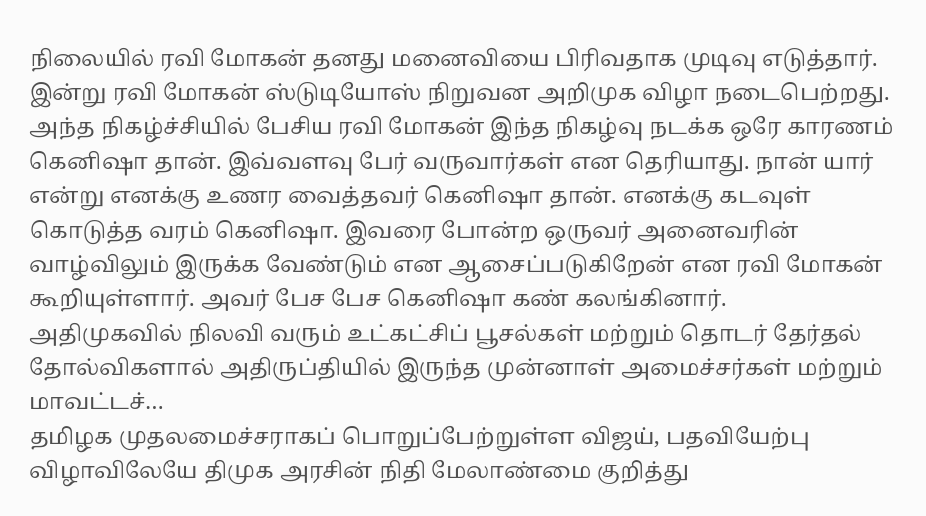நிலையில் ரவி மோகன் தனது மனைவியை பிரிவதாக முடிவு எடுத்தார்.
இன்று ரவி மோகன் ஸ்டுடியோஸ் நிறுவன அறிமுக விழா நடைபெற்றது. அந்த நிகழ்ச்சியில் பேசிய ரவி மோகன் இந்த நிகழ்வு நடக்க ஒரே காரணம் கெனிஷா தான். இவ்வளவு பேர் வருவார்கள் என தெரியாது. நான் யார் என்று எனக்கு உணர வைத்தவர் கெனிஷா தான். எனக்கு கடவுள் கொடுத்த வரம் கெனிஷா. இவரை போன்ற ஒருவர் அனைவரின் வாழ்விலும் இருக்க வேண்டும் என ஆசைப்படுகிறேன் என ரவி மோகன் கூறியுள்ளார். அவர் பேச பேச கெனிஷா கண் கலங்கினார்.
அதிமுகவில் நிலவி வரும் உட்கட்சிப் பூசல்கள் மற்றும் தொடர் தேர்தல் தோல்விகளால் அதிருப்தியில் இருந்த முன்னாள் அமைச்சர்கள் மற்றும் மாவட்டச்…
தமிழக முதலமைச்சராகப் பொறுப்பேற்றுள்ள விஜய், பதவியேற்பு விழாவிலேயே திமுக அரசின் நிதி மேலாண்மை குறித்து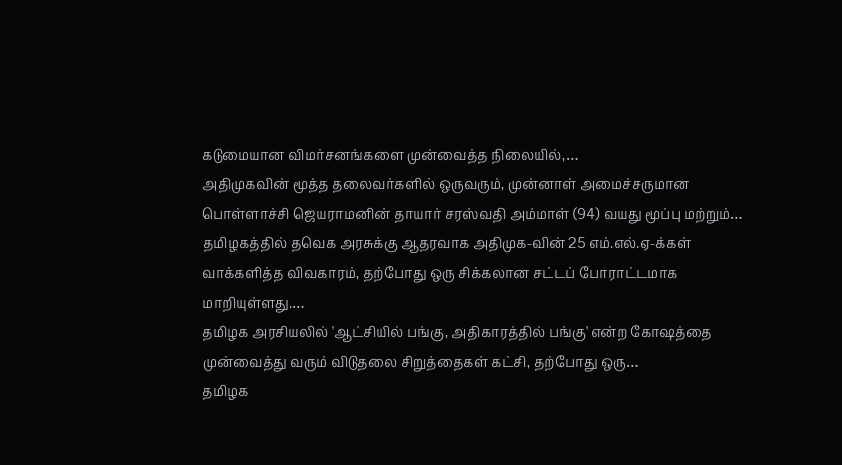கடுமையான விமர்சனங்களை முன்வைத்த நிலையில்,…
அதிமுகவின் மூத்த தலைவர்களில் ஒருவரும், முன்னாள் அமைச்சருமான பொள்ளாச்சி ஜெயராமனின் தாயார் சரஸ்வதி அம்மாள் (94) வயது மூப்பு மற்றும்…
தமிழகத்தில் தவெக அரசுக்கு ஆதரவாக அதிமுக-வின் 25 எம்.எல்.ஏ-க்கள் வாக்களித்த விவகாரம், தற்போது ஒரு சிக்கலான சட்டப் போராட்டமாக மாறியுள்ளது.…
தமிழக அரசியலில் 'ஆட்சியில் பங்கு, அதிகாரத்தில் பங்கு' என்ற கோஷத்தை முன்வைத்து வரும் விடுதலை சிறுத்தைகள் கட்சி, தற்போது ஒரு…
தமிழக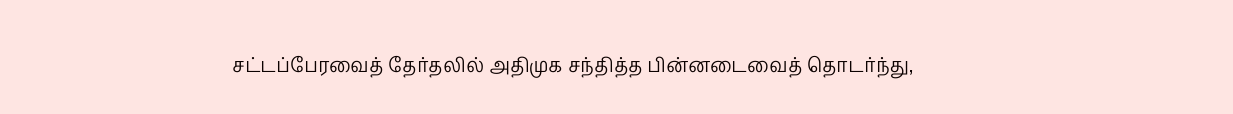சட்டப்பேரவைத் தேர்தலில் அதிமுக சந்தித்த பின்னடைவைத் தொடர்ந்து,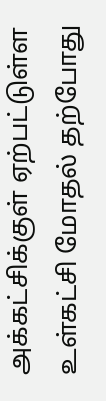அக்கட்சிக்குள் ஏற்பட்டுள்ள உள்கட்சி மோதல் தற்போது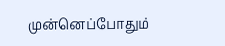முன்னெப்போதும்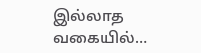இல்லாத வகையில்…